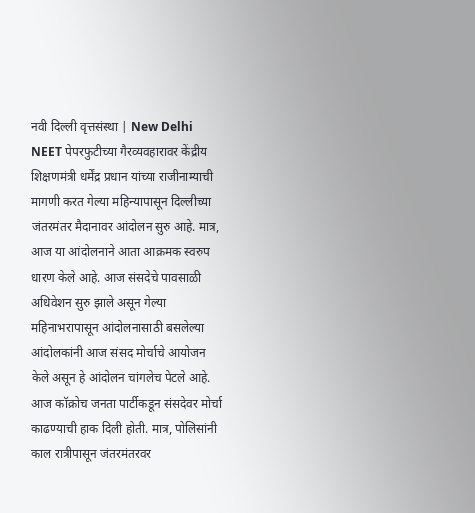नवी दिल्ली वृत्तसंस्था | New Delhi
NEET पेपरफुटीच्या गैरव्यवहारावर केंद्रीय शिक्षणमंत्री धर्मेंद्र प्रधान यांच्या राजीनाम्याची मागणी करत गेल्या महिन्यापासून दिल्लीच्या जंतरमंतर मैदानावर आंदोलन सुरु आहे. मात्र, आज या आंदोलनाने आता आक्रमक स्वरुप धारण केले आहे. आज संसदेचे पावसाळी अधिवेशन सुरु झाले असून गेल्या महिनाभरापासून आंदोलनासाठी बसलेल्या आंदोलकांनी आज संसद मोर्चाचे आयोजन केले असून हे आंदोलन चांगलेच पेटले आहे.
आज कॉक्रोच जनता पार्टीकडून संसदेवर मोर्चा काढण्याची हाक दिली होती. मात्र, पोलिसांनी काल रात्रीपासून जंतरमंतरवर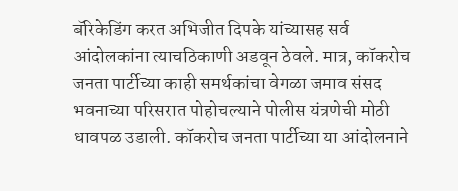बॅरिकेडिंग करत अभिजीत दिपके यांच्यासह सर्व आंदोलकांना त्याचठिकाणी अडवून ठेवले. मात्र, कॉकरोच जनता पार्टीच्या काही समर्थकांचा वेगळा जमाव संसद भवनाच्या परिसरात पोहोचल्याने पोलीस यंत्रणेची मोठी धावपळ उडाली. कॉकरोच जनता पार्टीच्या या आंदोलनाने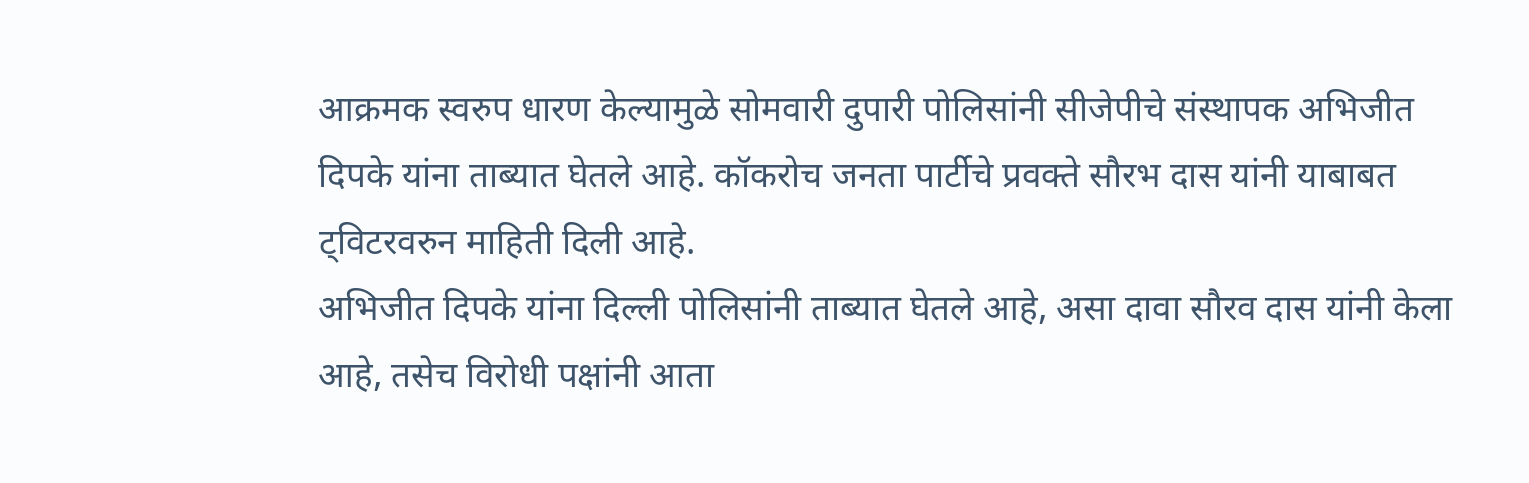आक्रमक स्वरुप धारण केल्यामुळे सोमवारी दुपारी पोलिसांनी सीजेपीचे संस्थापक अभिजीत दिपके यांना ताब्यात घेतले आहे. कॉकरोच जनता पार्टीचे प्रवक्ते सौरभ दास यांनी याबाबत ट्विटरवरुन माहिती दिली आहे.
अभिजीत दिपके यांना दिल्ली पोलिसांनी ताब्यात घेतले आहे, असा दावा सौरव दास यांनी केला आहे, तसेच विरोधी पक्षांनी आता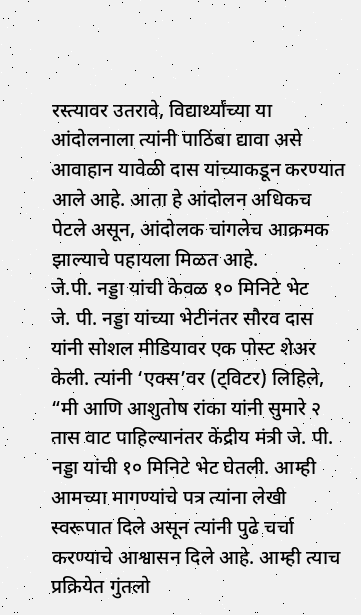रस्त्यावर उतरावे, विद्यार्थ्यांच्या या आंदोलनाला त्यांनी पाठिंबा द्यावा असे आवाहान यावेळी दास यांच्याकडून करण्यात आले आहे. आता हे आंदोलन अधिकच पेटले असून, आंदोलक चांगलेच आक्रमक झाल्याचे पहायला मिळत आहे.
जे.पी. नड्डा यांची केवळ १० मिनिटे भेट
जे. पी. नड्डा यांच्या भेटीनंतर सौरव दास यांनी सोशल मीडियावर एक पोस्ट शेअर केली. त्यांनी ‘एक्स’वर (ट्विटर) लिहिले, “मी आणि आशुतोष रांका यांनी सुमारे २ तास वाट पाहिल्यानंतर केंद्रीय मंत्री जे. पी. नड्डा यांची १० मिनिटे भेट घेतली. आम्ही आमच्या मागण्यांचे पत्र त्यांना लेखी स्वरूपात दिले असून त्यांनी पुढे चर्चा करण्याचे आश्वासन दिले आहे. आम्ही त्याच प्रक्रियेत गुंतलो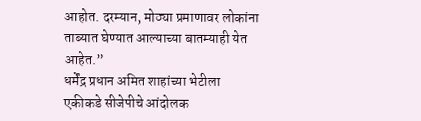आहोत. दरम्यान, मोठ्या प्रमाणावर लोकांना ताब्यात घेण्यात आल्याच्या बातम्याही येत आहेत.”
धर्मेंद्र प्रधान अमित शाहांच्या भेटीला
एकीकडे सीजेपीचे आंदोलक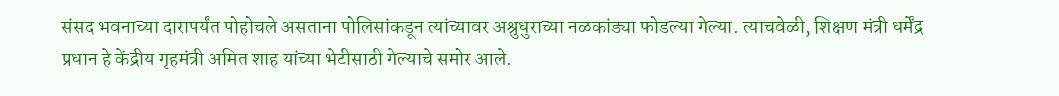संसद भवनाच्या दारापर्यंत पोहोचले असताना पोलिसांकडून त्यांच्यावर अश्रुधुराच्या नळकांड्या फोडल्या गेल्या. त्याचवेळी, शिक्षण मंत्री धर्मेंद्र प्रधान हे केंद्रीय गृहमंत्री अमित शाह यांच्या भेटीसाठी गेल्याचे समोर आले.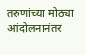तरुणांच्या मोठ्या आंदोलनानंतर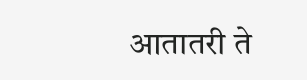आतातरी ते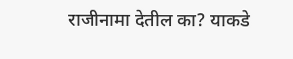राजीनामा देतील का? याकडे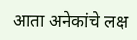आता अनेकांचे लक्ष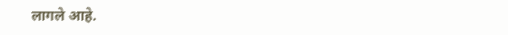लागले आहे.